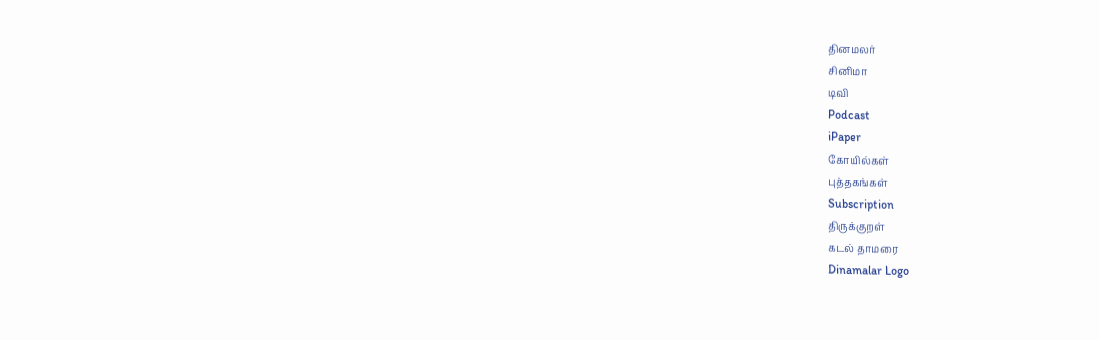தினமலர்
சினிமா
டிவி
Podcast
iPaper
கோயில்கள்
புத்தகங்கள்
Subscription
திருக்குறள்
கடல் தாமரை
Dinamalar Logo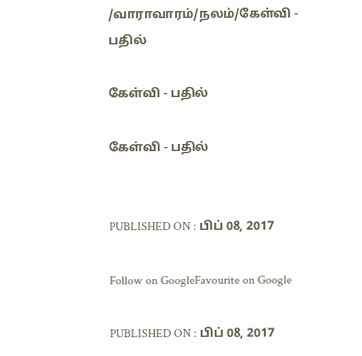/வாராவாரம்/நலம்/கேள்வி - பதில்

கேள்வி - பதில்

கேள்வி - பதில்


PUBLISHED ON : பிப் 08, 2017

Follow on GoogleFavourite on Google

PUBLISHED ON : பிப் 08, 2017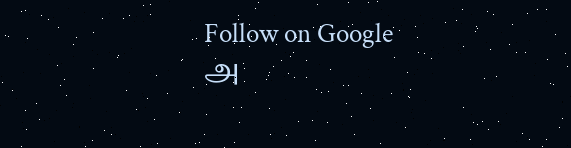Follow on Google
அ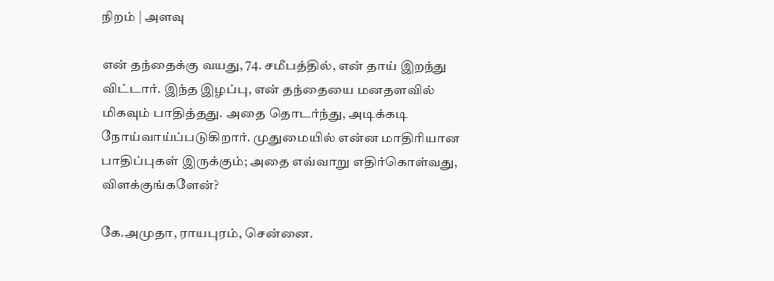நிறம் | அளவு

என் தந்தைக்கு வயது, 74. சமீபத்தில், என் தாய் இறந்து விட்டார். இந்த இழப்பு, என் தந்தையை மனதளவில் மிகவும் பாதித்தது. அதை தொடர்ந்து, அடிக்கடி நோய்வாய்ப்படுகிறார். முதுமையில் என்ன மாதிரியான பாதிப்புகள் இருக்கும்; அதை எவ்வாறு எதிர்கொள்வது, விளக்குங்களேன்?

கே.அமுதா, ராயபுரம், சென்னை.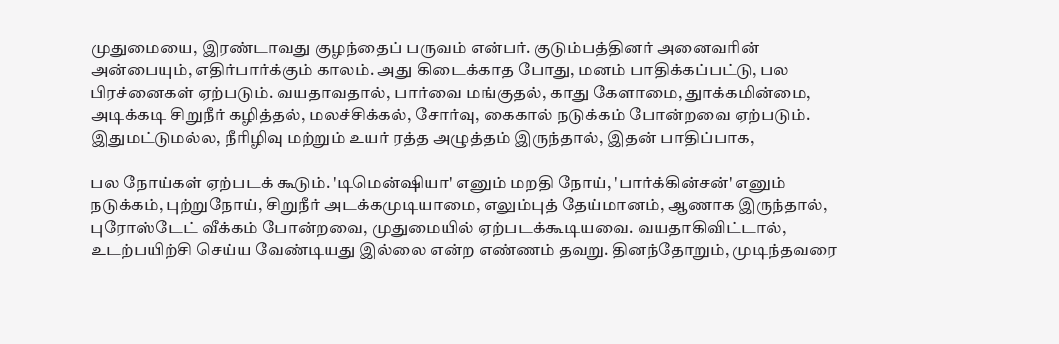முதுமையை, இரண்டாவது குழந்தைப் பருவம் என்பர். குடும்பத்தினர் அனைவரின் அன்பையும், எதிர்பார்க்கும் காலம். அது கிடைக்காத போது, மனம் பாதிக்கப்பட்டு, பல பிரச்னைகள் ஏற்படும். வயதாவதால், பார்வை மங்குதல், காது கேளாமை, துாக்கமின்மை, அடிக்கடி சிறுநீர் கழித்தல், மலச்சிக்கல், சோர்வு, கைகால் நடுக்கம் போன்றவை ஏற்படும். இதுமட்டுமல்ல, நீரிழிவு மற்றும் உயர் ரத்த அழுத்தம் இருந்தால், இதன் பாதிப்பாக,

பல நோய்கள் ஏற்படக் கூடும். 'டிமென்ஷியா' எனும் மறதி நோய், 'பார்க்கின்சன்' எனும் நடுக்கம், புற்றுநோய், சிறுநீர் அடக்கமுடியாமை, எலும்புத் தேய்மானம், ஆணாக இருந்தால், புரோஸ்டேட் வீக்கம் போன்றவை, முதுமையில் ஏற்படக்கூடியவை. வயதாகிவிட்டால், உடற்பயிற்சி செய்ய வேண்டியது இல்லை என்ற எண்ணம் தவறு. தினந்தோறும், முடிந்தவரை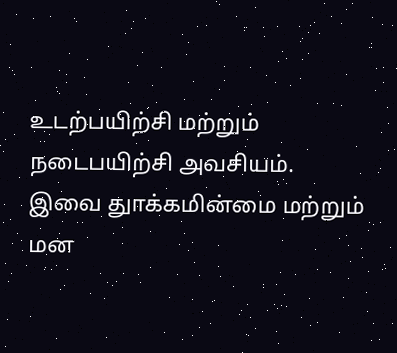உடற்பயிற்சி மற்றும் நடைபயிற்சி அவசியம். இவை துாக்கமின்மை மற்றும் மன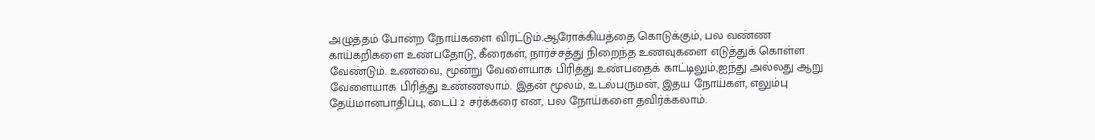அழுத்தம் போன்ற நோய்களை விரட்டும்.ஆரோக்கியத்தை கொடுக்கும், பல வண்ண காய்கறிகளை உண்பதோடு, கீரைகள், நார்ச்சத்து நிறைந்த உணவுகளை எடுத்துக் கொள்ள வேண்டும். உணவை, மூன்று வேளையாக பிரித்து உண்பதைக் காட்டிலும்,ஐந்து அல்லது ஆறு வேளையாக பிரித்து உண்ணலாம். இதன் மூலம், உடல்பருமன், இதய நோய்கள், எலும்பு தேய்மானபாதிப்பு, டைப் 2 சர்க்கரை என, பல நோய்களை தவிர்க்கலாம்.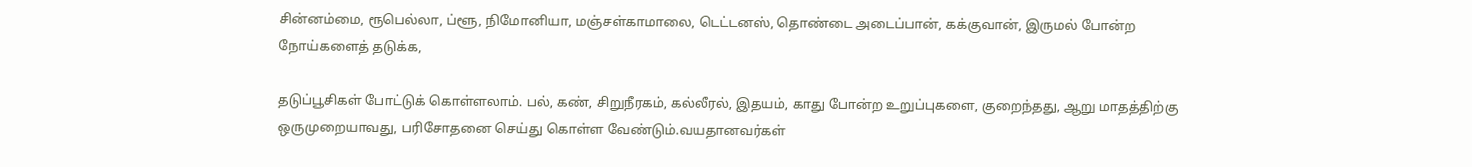சின்னம்மை, ரூபெல்லா, ப்ளூ, நிமோனியா, மஞ்சள்காமாலை, டெட்டனஸ், தொண்டை அடைப்பான், கக்குவான், இருமல் போன்ற நோய்களைத் தடுக்க,

தடுப்பூசிகள் போட்டுக் கொள்ளலாம். பல், கண், சிறுநீரகம், கல்லீரல், இதயம், காது போன்ற உறுப்புகளை, குறைந்தது, ஆறு மாதத்திற்கு ஒருமுறையாவது, பரிசோதனை செய்து கொள்ள வேண்டும்.வயதானவர்கள்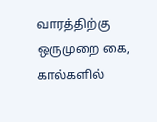வாரத்திற்கு ஒருமுறை கை, கால்களில்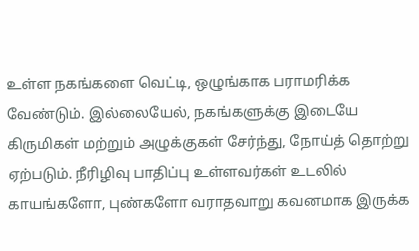உள்ள நகங்களை வெட்டி, ஒழுங்காக பராமரிக்க வேண்டும். இல்லையேல், நகங்களுக்கு இடையே கிருமிகள் மற்றும் அழுக்குகள் சேர்ந்து, நோய்த் தொற்று ஏற்படும். நீரிழிவு பாதிப்பு உள்ளவர்கள் உடலில் காயங்களோ, புண்களோ வராதவாறு கவனமாக இருக்க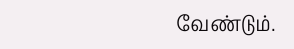வேண்டும்.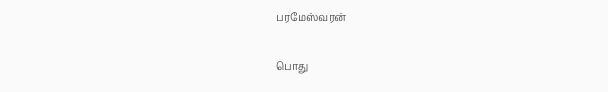பரமேஸ்வரன்

பொது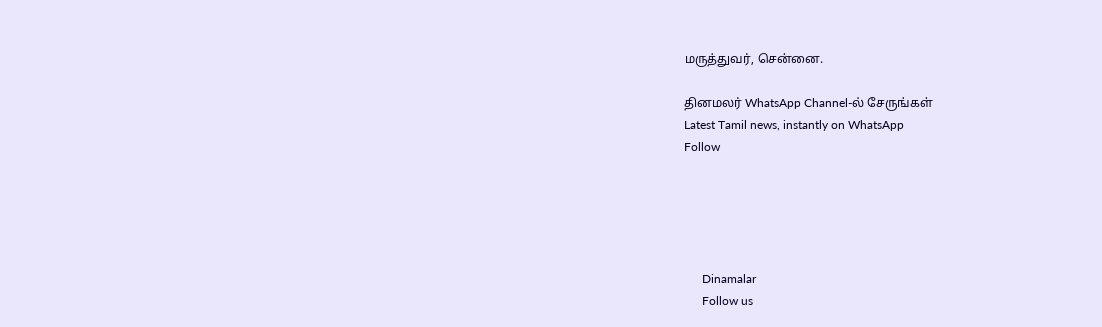மருத்துவர், சென்னை.

தினமலர் WhatsApp Channel-ல் சேருங்கள்
Latest Tamil news, instantly on WhatsApp
Follow





      Dinamalar
      Follow us